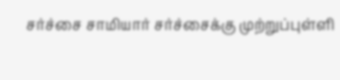சர்ச்சை சாமியார் சர்ச்சைக்கு முற்றுப்புள்ளி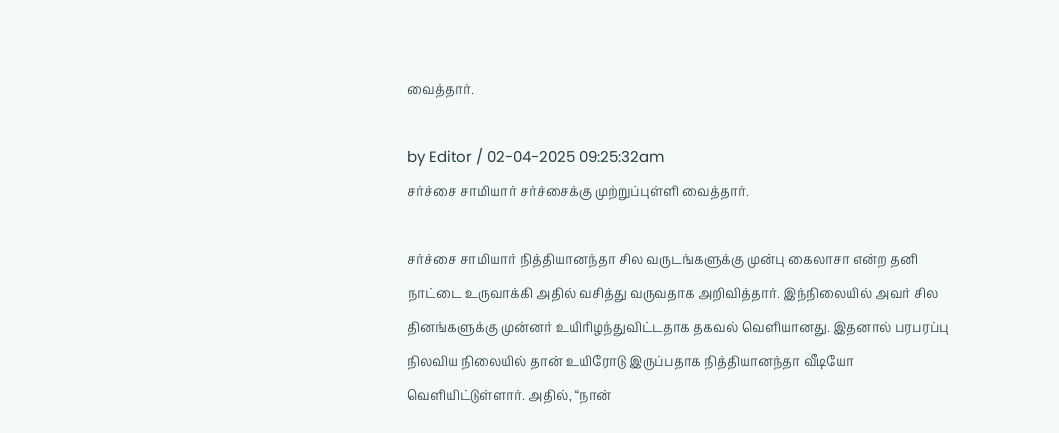வைத்தார்.

by Editor / 02-04-2025 09:25:32am
சர்ச்சை சாமியார் சர்ச்சைக்கு முற்றுப்புள்ளி வைத்தார்.

சர்ச்சை சாமியார் நித்தியானந்தா சில வருடங்களுக்கு முன்பு கைலாசா என்ற தனி நாட்டை உருவாக்கி அதில் வசித்து வருவதாக அறிவித்தார். இந்நிலையில் அவர் சில தினங்களுக்கு முன்னர் உயிரிழந்துவிட்டதாக தகவல் வெளியானது. இதனால் பரபரப்பு நிலவிய நிலையில் தான் உயிரோடு இருப்பதாக நித்தியானந்தா வீடியோ வெளியிட்டுள்ளார். அதில், “நான்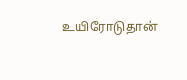உயிரோடுதான்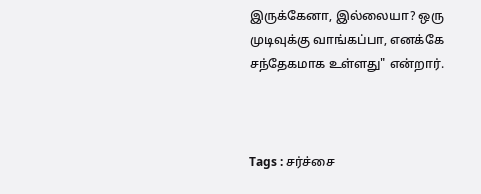இருக்கேனா, இல்லையா? ஒரு முடிவுக்கு வாங்கப்பா, எனக்கே சந்தேகமாக உள்ளது" என்றார்.



Tags : சர்ச்சை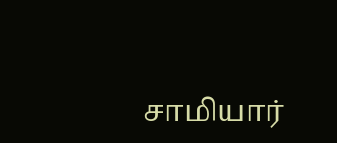சாமியார்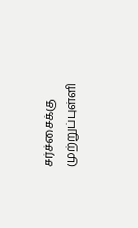சர்ச்சைக்கு முற்றுப்புள்ளி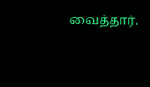வைத்தார்.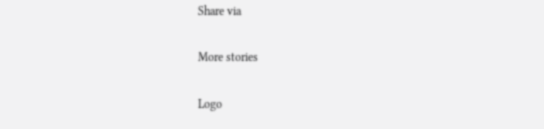Share via

More stories

Logo